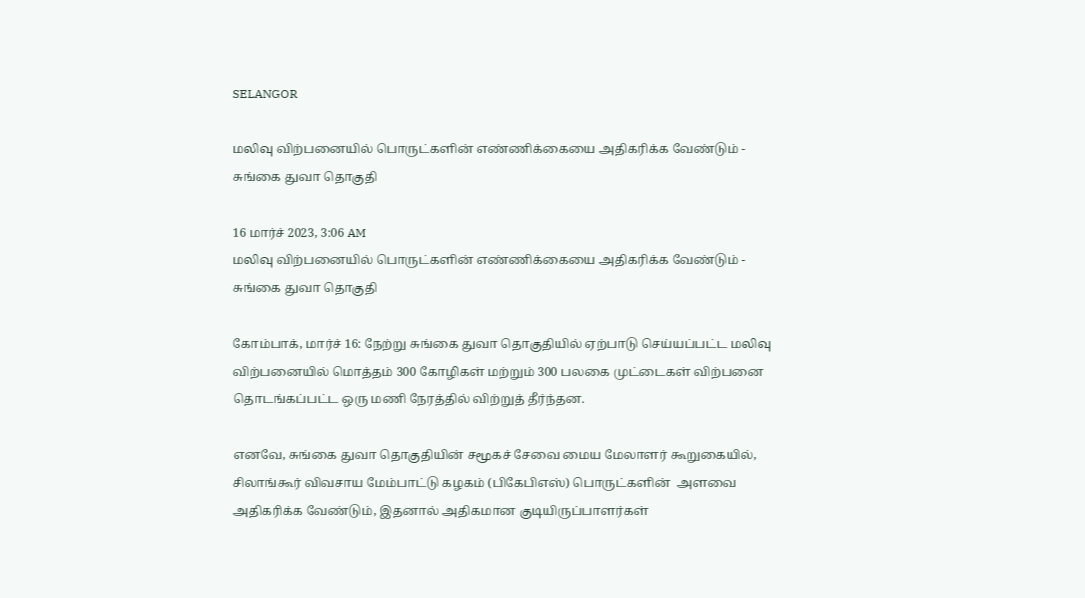SELANGOR

மலிவு விற்பனையில் பொருட்களின் எண்ணிக்கையை அதிகரிக்க வேண்டும் - சுங்கை துவா தொகுதி

16 மார்ச் 2023, 3:06 AM
மலிவு விற்பனையில் பொருட்களின் எண்ணிக்கையை அதிகரிக்க வேண்டும் - சுங்கை துவா தொகுதி

கோம்பாக், மார்ச் 16: நேற்று சுங்கை துவா தொகுதியில் ஏற்பாடு செய்யப்பட்ட மலிவு விற்பனையில் மொத்தம் 300 கோழிகள் மற்றும் 300 பலகை முட்டைகள் விற்பனை தொடங்கப்பட்ட ஒரு மணி நேரத்தில் விற்றுத் தீர்ந்தன.

எனவே, சுங்கை துவா தொகுதியின் சமூகச் சேவை மைய மேலாளர் கூறுகையில், சிலாங்கூர் விவசாய மேம்பாட்டு கழகம் (பிகேபிஎஸ்) பொருட்களின்  அளவை   அதிகரிக்க வேண்டும், இதனால் அதிகமான குடியிருப்பாளர்கள்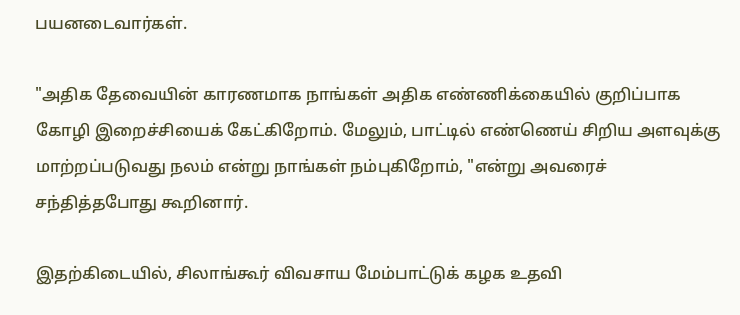பயனடைவார்கள்.

"அதிக தேவையின் காரணமாக நாங்கள் அதிக எண்ணிக்கையில் குறிப்பாக கோழி இறைச்சியைக் கேட்கிறோம். மேலும், பாட்டில் எண்ணெய் சிறிய அளவுக்கு மாற்றப்படுவது நலம் என்று நாங்கள் நம்புகிறோம், "என்று அவரைச் சந்தித்தபோது கூறினார்.

இதற்கிடையில், சிலாங்கூர் விவசாய மேம்பாட்டுக் கழக உதவி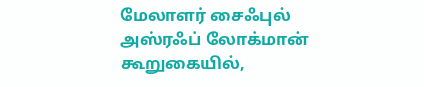மேலாளர் சைஃபுல் அஸ்ரஃப் லோக்மான் கூறுகையில்,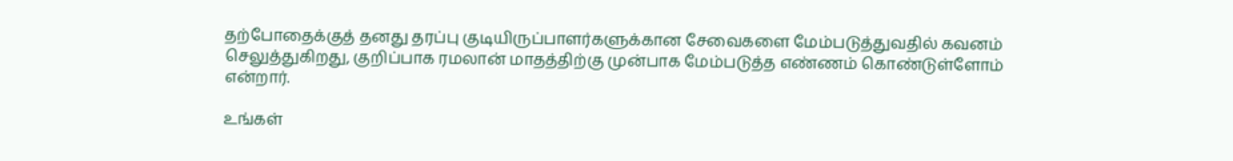தற்போதைக்குத் தனது தரப்பு குடியிருப்பாளர்களுக்கான சேவைகளை மேம்படுத்துவதில் கவனம் செலுத்துகிறது, குறிப்பாக ரமலான் மாதத்திற்கு முன்பாக மேம்படுத்த எண்ணம் கொண்டுள்ளோம் என்றார்.

உங்கள்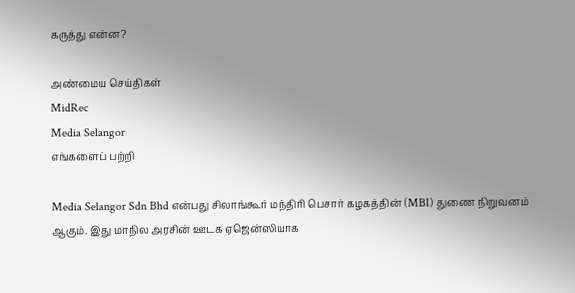கருத்து என்ன?

அண்மைய செய்திகள்
MidRec
Media Selangor
எங்களைப் பற்றி

Media Selangor Sdn Bhd என்பது சிலாங்கூர் மந்திரி பெசார் கழகத்தின் (MBI) துணை நிறுவனம் ஆகும். இது மாநில அரசின் ஊடக ஏஜென்ஸியாக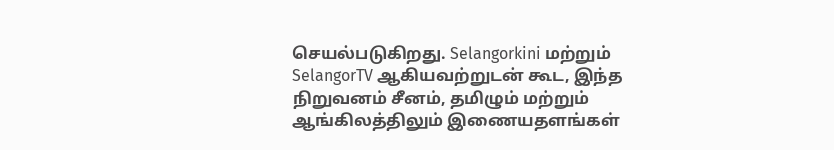செயல்படுகிறது. Selangorkini மற்றும் SelangorTV ஆகியவற்றுடன் கூட, இந்த நிறுவனம் சீனம், தமிழும் மற்றும் ஆங்கிலத்திலும் இணையதளங்கள்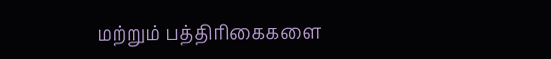மற்றும் பத்திரிகைகளை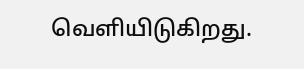வெளியிடுகிறது.